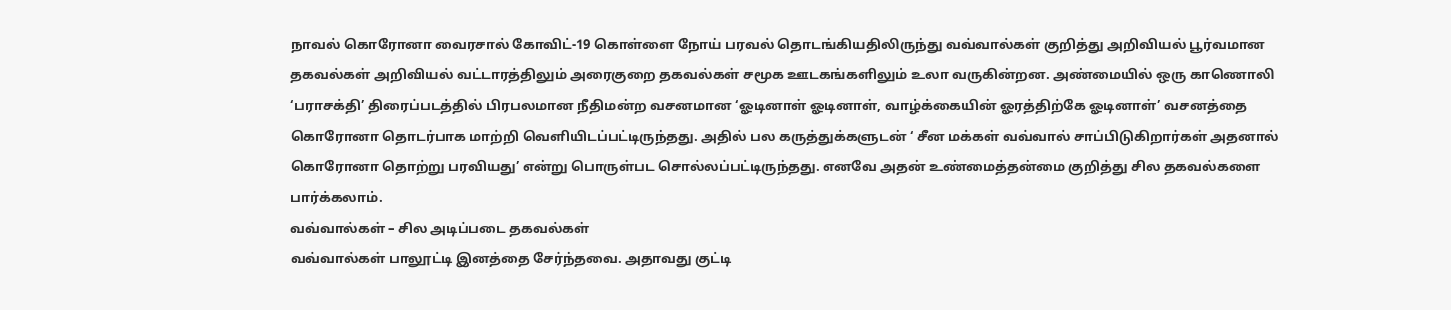நாவல் கொரோனா வைரசால் கோவிட்-19 கொள்ளை நோய் பரவல் தொடங்கியதிலிருந்து வவ்வால்கள் குறித்து அறிவியல் பூர்வமான தகவல்கள் அறிவியல் வட்டாரத்திலும் அரைகுறை தகவல்கள் சமூக ஊடகங்களிலும் உலா வருகின்றன. அண்மையில் ஒரு காணொலி ‘பராசக்தி’ திரைப்படத்தில் பிரபலமான நீதிமன்ற வசனமான ‘ஓடினாள் ஓடினாள், வாழ்க்கையின் ஓரத்திற்கே ஓடினாள்’ வசனத்தை கொரோனா தொடர்பாக மாற்றி வெளியிடப்பட்டிருந்தது. அதில் பல கருத்துக்களுடன் ‘ சீன மக்கள் வவ்வால் சாப்பிடுகிறார்கள் அதனால் கொரோனா தொற்று பரவியது’ என்று பொருள்பட சொல்லப்பட்டிருந்தது. எனவே அதன் உண்மைத்தன்மை குறித்து சில தகவல்களை பார்க்கலாம்.
வவ்வால்கள் – சில அடிப்படை தகவல்கள்
வவ்வால்கள் பாலூட்டி இனத்தை சேர்ந்தவை. அதாவது குட்டி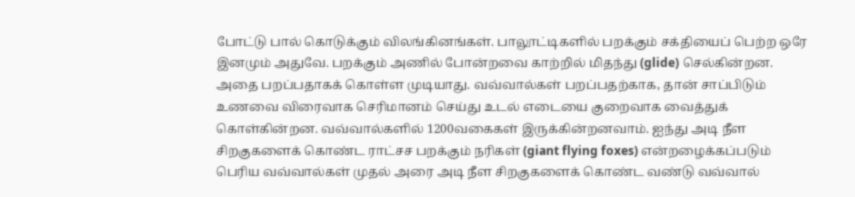போட்டு பால் கொடுக்கும் விலங்கினங்கள். பாலூட்டிகளில் பறக்கும் சக்தியைப் பெற்ற ஒரே இனமும் அதுவே. பறக்கும் அணில் போன்றவை காற்றில் மிதந்து (glide) செல்கின்றன. அதை பறப்பதாகக் கொள்ள முடியாது. வவ்வால்கள் பறப்பதற்காக, தான் சாப்பிடும் உணவை விரைவாக செரிமானம் செய்து உடல் எடையை குறைவாக வைத்துக் கொள்கின்றன. வவ்வால்களில் 1200வகைகள் இருக்கின்றனவாம். ஐந்து அடி நீள சிறகுகளைக் கொண்ட ராட்சச பறக்கும் நரிகள் (giant flying foxes) என்றழைக்கப்படும் பெரிய வவ்வால்கள் முதல் அரை அடி நீள சிறகுகளைக் கொண்ட வண்டு வவ்வால்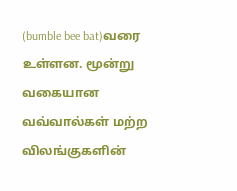(bumble bee bat)வரை உள்ளன. மூன்று வகையான வவ்வால்கள் மற்ற விலங்குகளின்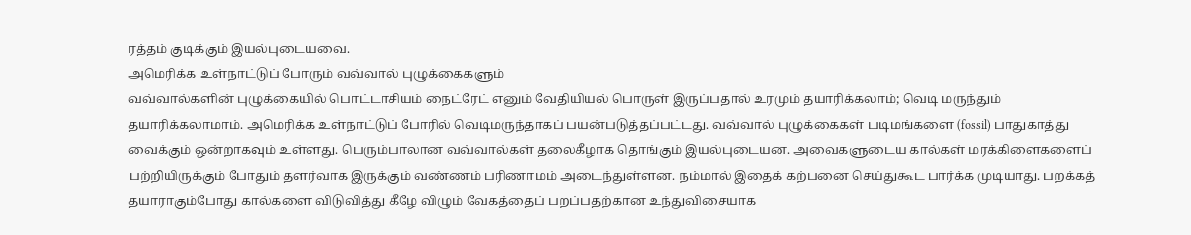ரத்தம் குடிக்கும் இயல்புடையவை.
அமெரிக்க உள்நாட்டுப் போரும் வவ்வால் புழுக்கைகளும்
வவ்வால்களின் புழுக்கையில் பொட்டாசியம் நைட்ரேட் எனும் வேதியியல் பொருள் இருப்பதால் உரமும் தயாரிக்கலாம்; வெடி மருந்தும் தயாரிக்கலாமாம். அமெரிக்க உள்நாட்டுப் போரில் வெடிமருந்தாகப் பயன்படுத்தப்பட்டது. வவ்வால் புழுக்கைகள் படிமங்களை (fossil) பாதுகாத்து வைக்கும் ஒன்றாகவும் உள்ளது. பெரும்பாலான வவ்வால்கள் தலைகீழாக தொங்கும் இயல்புடையன. அவைகளுடைய கால்கள் மரக்கிளைகளைப் பற்றியிருக்கும் போதும் தளர்வாக இருக்கும் வண்ணம் பரிணாமம் அடைந்துள்ளன. நம்மால் இதைக் கற்பனை செய்துகூட பார்க்க முடியாது. பறக்கத் தயாராகும்போது கால்களை விடுவித்து கீழே விழும் வேகத்தைப் பறப்பதற்கான உந்துவிசையாக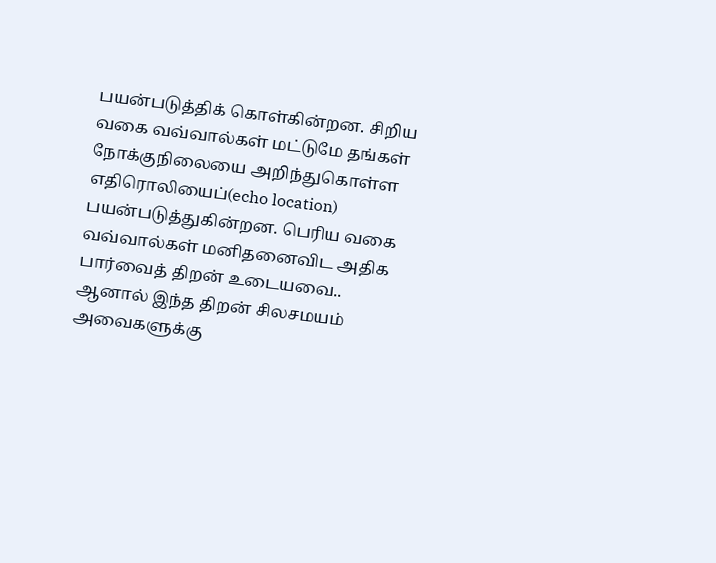பயன்படுத்திக் கொள்கின்றன. சிறிய வகை வவ்வால்கள் மட்டுமே தங்கள் நோக்குநிலையை அறிந்துகொள்ள எதிரொலியைப்(echo location) பயன்படுத்துகின்றன. பெரிய வகை வவ்வால்கள் மனிதனைவிட அதிக பார்வைத் திறன் உடையவை.. ஆனால் இந்த திறன் சிலசமயம் அவைகளுக்கு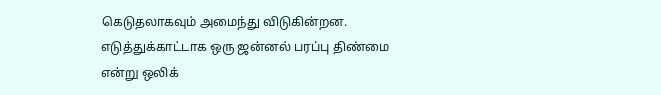கெடுதலாகவும் அமைந்து விடுகின்றன. எடுத்துக்காட்டாக ஒரு ஜன்னல் பரப்பு திண்மை என்று ஒலிக்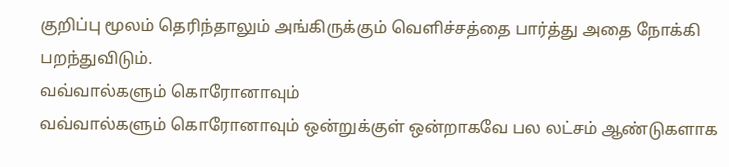குறிப்பு மூலம் தெரிந்தாலும் அங்கிருக்கும் வெளிச்சத்தை பார்த்து அதை நோக்கி பறந்துவிடும்.
வவ்வால்களும் கொரோனாவும்
வவ்வால்களும் கொரோனாவும் ஒன்றுக்குள் ஒன்றாகவே பல லட்சம் ஆண்டுகளாக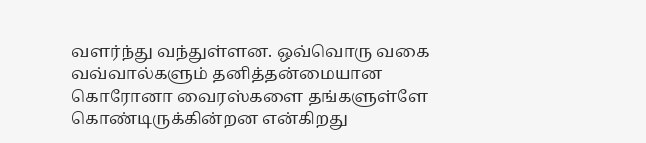வளர்ந்து வந்துள்ளன. ஒவ்வொரு வகை வவ்வால்களும் தனித்தன்மையான கொரோனா வைரஸ்களை தங்களுள்ளே கொண்டிருக்கின்றன என்கிறது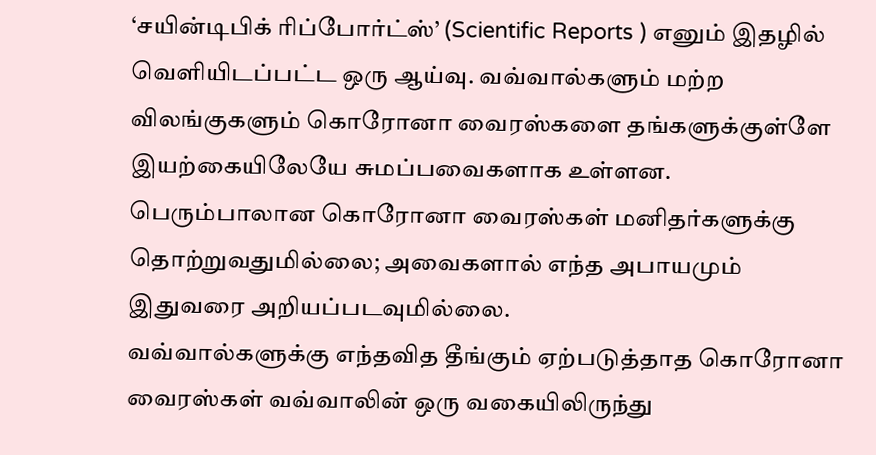‘சயின்டிபிக் ரிப்போர்ட்ஸ்’ (Scientific Reports ) எனும் இதழில் வெளியிடப்பட்ட ஒரு ஆய்வு. வவ்வால்களும் மற்ற விலங்குகளும் கொரோனா வைரஸ்களை தங்களுக்குள்ளே இயற்கையிலேயே சுமப்பவைகளாக உள்ளன. பெரும்பாலான கொரோனா வைரஸ்கள் மனிதர்களுக்கு தொற்றுவதுமில்லை; அவைகளால் எந்த அபாயமும் இதுவரை அறியப்படவுமில்லை.
வவ்வால்களுக்கு எந்தவித தீங்கும் ஏற்படுத்தாத கொரோனா வைரஸ்கள் வவ்வாலின் ஒரு வகையிலிருந்து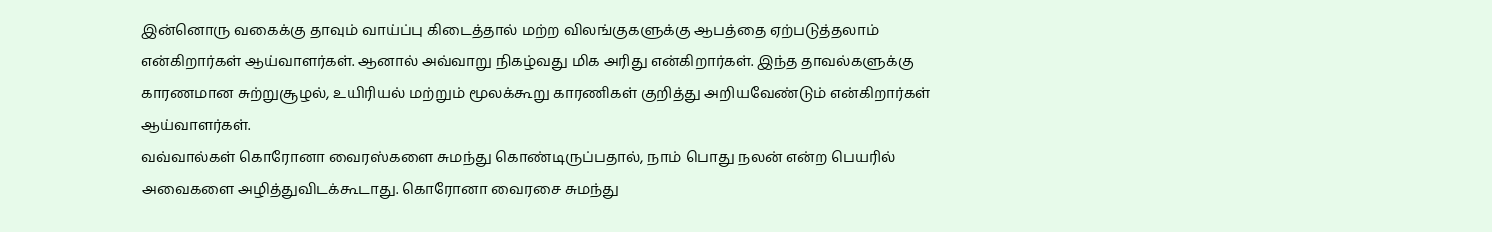இன்னொரு வகைக்கு தாவும் வாய்ப்பு கிடைத்தால் மற்ற விலங்குகளுக்கு ஆபத்தை ஏற்படுத்தலாம் என்கிறார்கள் ஆய்வாளர்கள். ஆனால் அவ்வாறு நிகழ்வது மிக அரிது என்கிறார்கள். இந்த தாவல்களுக்கு காரணமான சுற்றுசூழல், உயிரியல் மற்றும் மூலக்கூறு காரணிகள் குறித்து அறியவேண்டும் என்கிறார்கள் ஆய்வாளர்கள்.
வவ்வால்கள் கொரோனா வைரஸ்களை சுமந்து கொண்டிருப்பதால், நாம் பொது நலன் என்ற பெயரில் அவைகளை அழித்துவிடக்கூடாது. கொரோனா வைரசை சுமந்து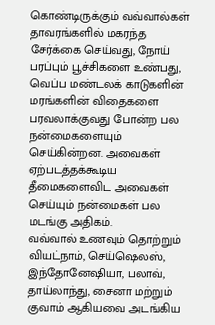கொண்டிருக்கும் வவ்வால்கள் தாவரங்களில் மகரந்த சேர்க்கை செய்வது, நோய் பரப்பும் பூச்சிகளை உண்பது, வெப்ப மண்டலக் காடுகளின் மரங்களின் விதைகளை பரவலாக்குவது போன்ற பல நன்மைகளையும் செய்கின்றன. அவைகள் ஏற்படத்தக்கூடிய தீமைகளைவிட அவைகள் செய்யும் நன்மைகள் பல மடங்கு அதிகம்.
வவ்வால் உணவும் தொற்றும்
வியட்நாம், செய்ஷெலஸ், இந்தோனேஷியா, பலாவ், தாய்லாந்து, சைனா மற்றும் குவாம் ஆகியவை அடங்கிய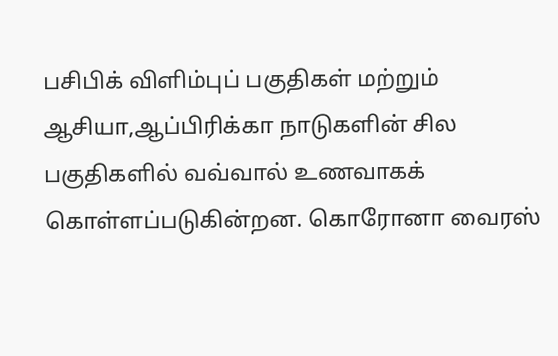பசிபிக் விளிம்புப் பகுதிகள் மற்றும் ஆசியா,ஆப்பிரிக்கா நாடுகளின் சில பகுதிகளில் வவ்வால் உணவாகக் கொள்ளப்படுகின்றன. கொரோனா வைரஸ்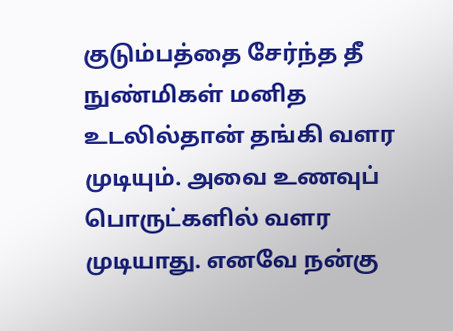குடும்பத்தை சேர்ந்த தீ நுண்மிகள் மனித உடலில்தான் தங்கி வளர முடியும். அவை உணவுப் பொருட்களில் வளர முடியாது. எனவே நன்கு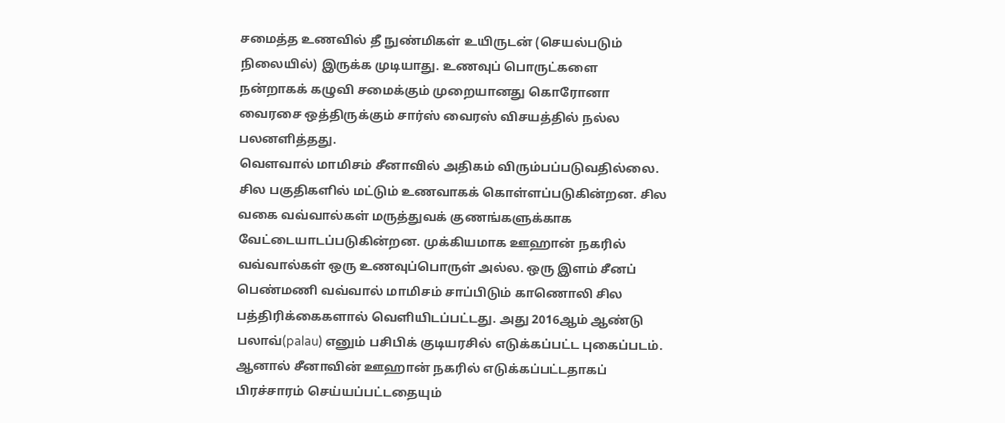சமைத்த உணவில் தீ நுண்மிகள் உயிருடன் (செயல்படும் நிலையில்) இருக்க முடியாது. உணவுப் பொருட்களை நன்றாகக் கழுவி சமைக்கும் முறையானது கொரோனா வைரசை ஒத்திருக்கும் சார்ஸ் வைரஸ் விசயத்தில் நல்ல பலனளித்தது.
வௌவால் மாமிசம் சீனாவில் அதிகம் விரும்பப்படுவதில்லை. சில பகுதிகளில் மட்டும் உணவாகக் கொள்ளப்படுகின்றன. சில வகை வவ்வால்கள் மருத்துவக் குணங்களுக்காக வேட்டையாடப்படுகின்றன. முக்கியமாக ஊஹான் நகரில் வவ்வால்கள் ஒரு உணவுப்பொருள் அல்ல. ஒரு இளம் சீனப் பெண்மணி வவ்வால் மாமிசம் சாப்பிடும் காணொலி சில பத்திரிக்கைகளால் வெளியிடப்பட்டது. அது 2016ஆம் ஆண்டு பலாவ்(palau) எனும் பசிபிக் குடியரசில் எடுக்கப்பட்ட புகைப்படம். ஆனால் சீனாவின் ஊஹான் நகரில் எடுக்கப்பட்டதாகப் பிரச்சாரம் செய்யப்பட்டதையும்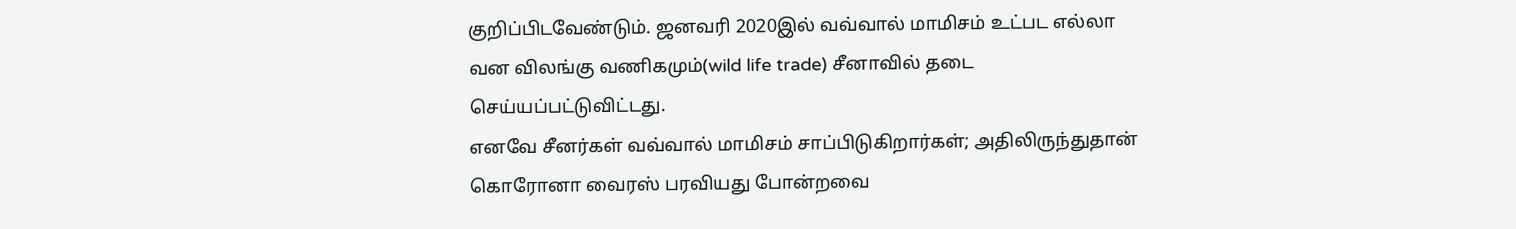குறிப்பிடவேண்டும். ஜனவரி 2020இல் வவ்வால் மாமிசம் உட்பட எல்லா வன விலங்கு வணிகமும்(wild life trade) சீனாவில் தடை செய்யப்பட்டுவிட்டது.
எனவே சீனர்கள் வவ்வால் மாமிசம் சாப்பிடுகிறார்கள்; அதிலிருந்துதான் கொரோனா வைரஸ் பரவியது போன்றவை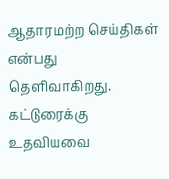ஆதாரமற்ற செய்திகள் என்பது தெளிவாகிறது.
கட்டுரைக்கு உதவியவை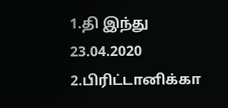1.தி இந்து 23.04.2020
2.பிரிட்டானிக்கா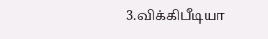3.விக்கிபீடியா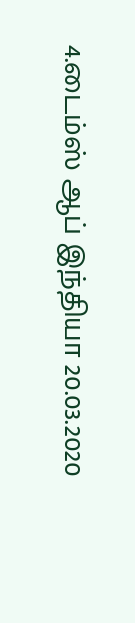4.டைம்ஸ் ஆப் இந்தியா 20.03.2020